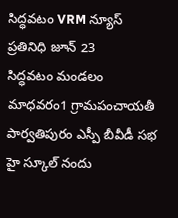సిద్ధవటం VRM న్యూస్ ప్రతినిధి జూన్ 23
సిద్ధవటం మండలం మాధవరం1 గ్రామపంచాయతీ పార్వతిపురం ఎస్పీ బీవీడీ సభ హై స్కూల్ నందు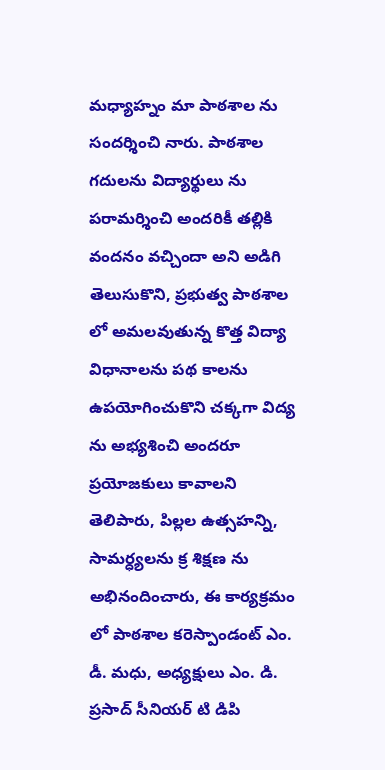మధ్యాహ్నం మా పాఠశాల ను సందర్శించి నారు. పాఠశాల గదులను విద్యార్థులు ను పరామర్శించి అందరికీ తల్లికి వందనం వచ్చిందా అని అడిగి తెలుసుకొని, ప్రభుత్వ పాఠశాల లో అమలవుతున్న కొత్త విద్యా విధానాలను పథ కాలను ఉపయోగించుకొని చక్కగా విద్య ను అభ్యశించి అందరూ ప్రయోజకులు కావాలని తెలిపారు, పిల్లల ఉత్సహన్ని, సామర్ధ్యలను క్ర శిక్షణ ను అభినందించారు, ఈ కార్యక్రమం లో పాఠశాల కరెస్పాండంట్ ఎం. డీ. మధు, అధ్యక్షులు ఎం. డి. ప్రసాద్ సీనియర్ టి డిపి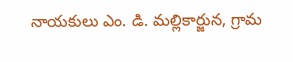నాయకులు ఎం. డి. మల్లికార్జున, గ్రామ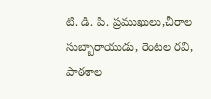టి. డి. పి. ప్రముఖులు,చీరాల సుబ్బారాయుడు, రెంటల రవి, పాఠశాల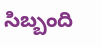సిబ్బంది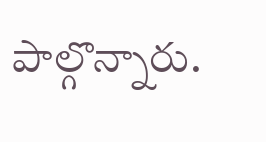పాల్గొన్నారు.